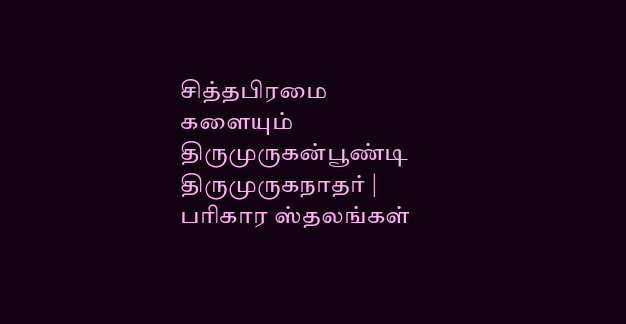சித்தபிரமை களையும் திருமுருகன்பூண்டி திருமுருகநாதர் | பரிகார ஸ்தலங்கள்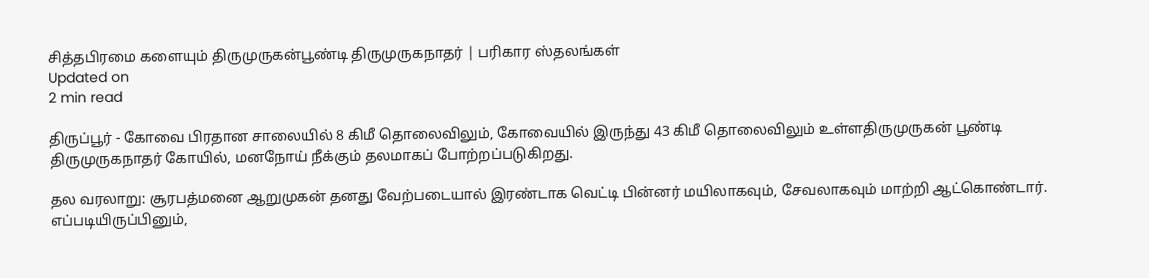சித்தபிரமை களையும் திருமுருகன்பூண்டி திருமுருகநாதர் | பரிகார ஸ்தலங்கள்
Updated on
2 min read

திருப்பூர் - கோவை பிரதான சாலையில் 8 கிமீ தொலைவிலும், கோவையில் இருந்து 43 கிமீ தொலைவிலும் உள்ளதிருமுருகன் பூண்டி திருமுருகநாதர் கோயில், மனநோய் நீக்கும் தலமாகப் போற்றப்படுகிறது.

தல வரலாறு: சூரபத்மனை ஆறுமுகன் தனது வேற்படையால் இரண்டாக வெட்டி பின்னர் மயிலாகவும், சேவலாகவும் மாற்றி ஆட்கொண்டார். எப்படியிருப்பினும்,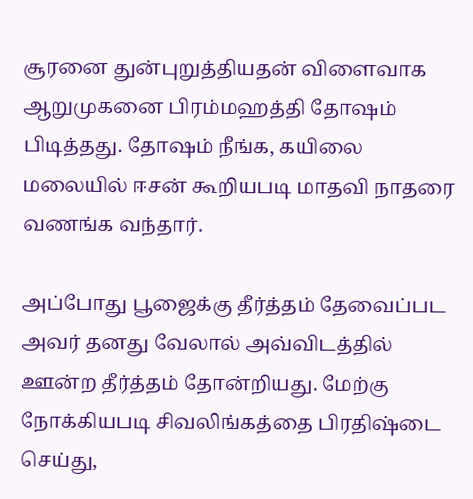சூரனை துன்புறுத்தியதன் விளைவாக ஆறுமுகனை பிரம்மஹத்தி தோஷம் பிடித்தது. தோஷம் நீங்க, கயிலை மலையில் ஈசன் கூறியபடி மாதவி நாதரை வணங்க வந்தார்.

அப்போது பூஜைக்கு தீர்த்தம் தேவைப்பட அவர் தனது வேலால் அவ்விடத்தில் ஊன்ற தீர்த்தம் தோன்றியது. மேற்கு நோக்கியபடி சிவலிங்கத்தை பிரதிஷ்டை செய்து,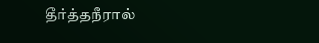தீர்த்தநீரால்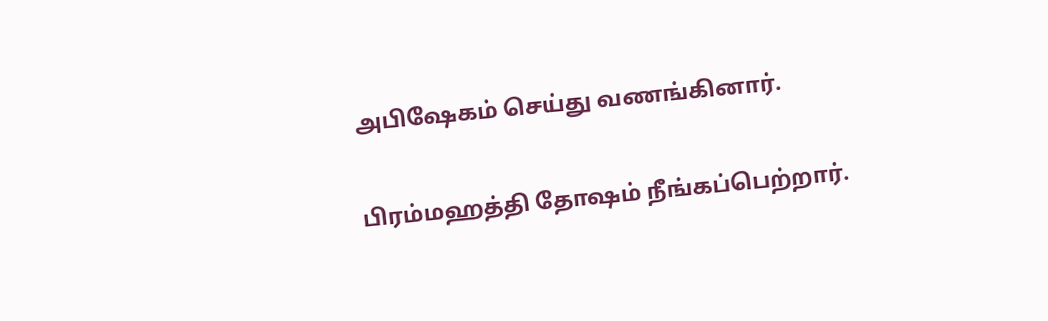அபிஷேகம் செய்து வணங்கினார்.

பிரம்மஹத்தி தோஷம் நீங்கப்பெற்றார்.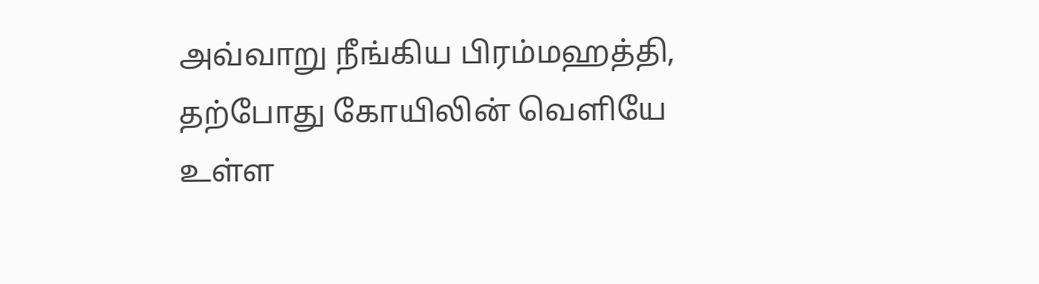அவ்வாறு நீங்கிய பிரம்மஹத்தி, தற்போது கோயிலின் வெளியே உள்ள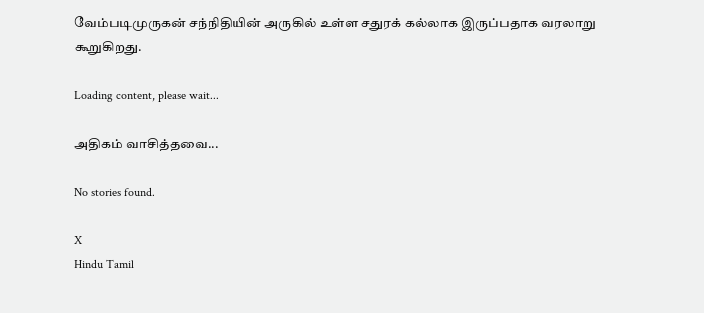வேம்படிமுருகன் சந்நிதியின் அருகில் உள்ள சதுரக் கல்லாக இருப்பதாக வரலாறு கூறுகிறது.

Loading content, please wait...

அதிகம் வாசித்தவை...

No stories found.

X
Hindu Tamil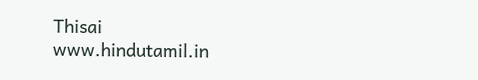Thisai
www.hindutamil.in